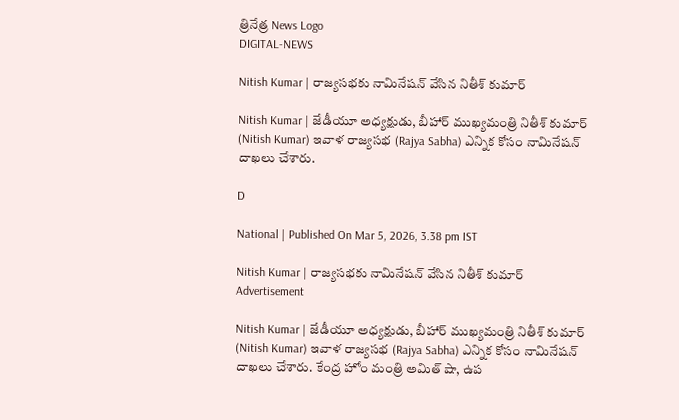త్రినేత్ర News Logo
DIGITAL-NEWS

Nitish Kumar | రాజ్య‌స‌భ‌కు నామినేష‌న్ వేసిన నితీశ్ కుమార్‌

Nitish Kumar | జేడీయూ అధ్య‌క్షుడు, బీహార్ ముఖ్య‌మంత్రి నితీశ్ కుమార్ (Nitish Kumar) ఇవాళ రాజ్య‌స‌భ (Rajya Sabha) ఎన్నిక కోసం నామినేష‌న్ దాఖ‌లు చేశారు.

D

National | Published On Mar 5, 2026, 3.38 pm IST

Nitish Kumar | రాజ్య‌స‌భ‌కు నామినేష‌న్ వేసిన నితీశ్ కుమార్‌
Advertisement

Nitish Kumar | జేడీయూ అధ్య‌క్షుడు, బీహార్ ముఖ్య‌మంత్రి నితీశ్ కుమార్ (Nitish Kumar) ఇవాళ రాజ్య‌స‌భ (Rajya Sabha) ఎన్నిక కోసం నామినేష‌న్ దాఖ‌లు చేశారు. కేంద్ర హోం మంత్రి అమిత్ షా, ఉప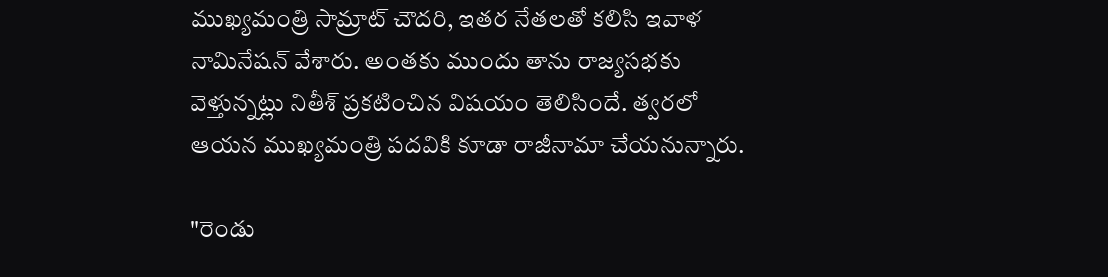ముఖ్యమంత్రి సామ్రాట్ చౌదరి, ఇత‌ర నేత‌ల‌తో క‌లిసి ఇవాళ నామినేష‌న్ వేశారు. అంతకు ముందు తాను రాజ్య‌స‌భ‌కు వెళ్తున్న‌ట్లు నితీశ్ ప్ర‌క‌టించిన విష‌యం తెలిసిందే. త్వ‌ర‌లో ఆయ‌న ముఖ్య‌మంత్రి ప‌ద‌వికి కూడా రాజీనామా చేయనున్నారు.

"రెండు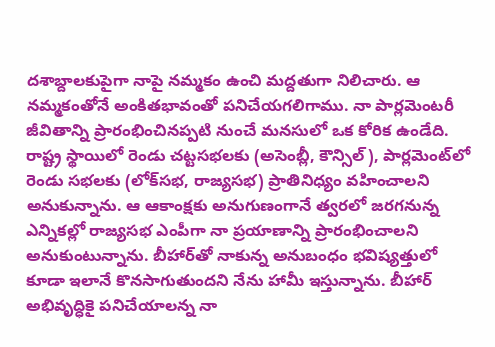ద‌శాబ్దాల‌కుపైగా నాపై న‌మ్మ‌కం ఉంచి మ‌ద్ద‌తుగా నిలిచారు. ఆ న‌మ్మ‌కంతోనే అంకిత‌భావంతో ప‌నిచేయ‌గ‌లిగాము. నా పార్లమెంటరీ జీవితాన్ని ప్రారంభించినప్పటి నుంచే మనసులో ఒక కోరిక ఉండేది. రాష్ట్ర స్థాయిలో రెండు చట్టసభలకు (అసెంబ్లీ, కౌన్సిల్), పార్లమెంట్‌లో రెండు సభలకు (లోక్‌సభ, రాజ్యసభ) ప్రాతినిధ్యం వహించాలని అనుకున్నాను. ఆ ఆకాంక్ష‌కు అనుగుణంగానే త్వరలో జరగనున్న ఎన్నికల్లో రాజ్యసభ ఎంపీగా నా ప్రయాణాన్ని ప్రారంభించాలని అనుకుంటున్నాను. బీహార్‌తో నాకున్న అనుబంధం భ‌విష్య‌త్తులో కూడా ఇలానే కొన‌సాగుతుంద‌ని నేను హామీ ఇస్తున్నాను. బీహార్ అభివృద్ధికై ప‌నిచేయాల‌న్న నా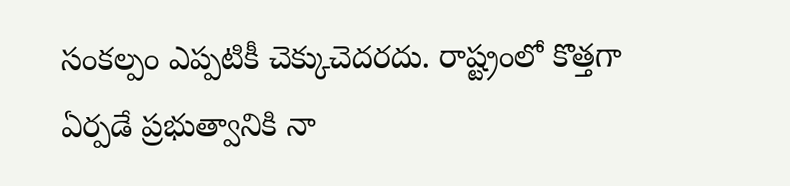సంక‌ల్పం ఎప్ప‌టికీ చెక్కుచెద‌ర‌దు. రాష్ట్రంలో కొత్త‌గా ఏర్ప‌డే ప్ర‌భుత్వానికి నా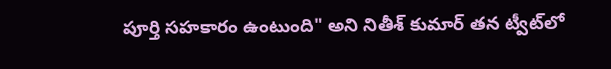పూర్తి స‌హ‌కారం ఉంటుంది" అని నితీశ్ కుమార్ త‌న ట్వీట్‌లో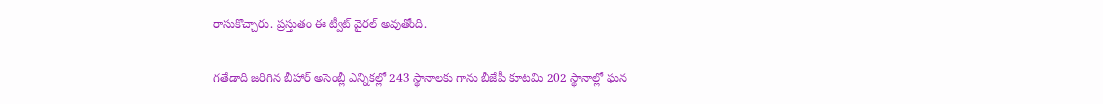రాసుకొచ్చారు. ప్రస్తుతం ఈ ట్వీట్ వైర‌ల్ అవుతోంది.

గ‌తేడాది జ‌రిగిన బీహార్ అసెంబ్లీ ఎన్నిక‌ల్లో 243 స్థానాల‌కు గాను బీజేపీ కూట‌మి 202 స్థానాల్లో ఘ‌న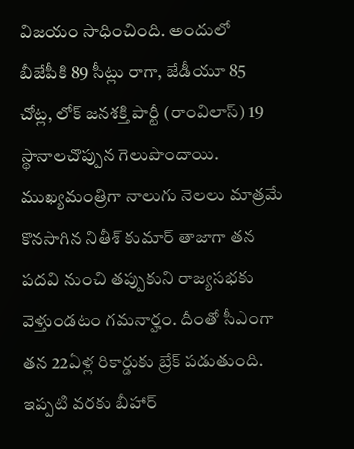విజ‌యం సాధించింది. అందులో బీజేపీకి 89 సీట్లు రాగా, జేడీయూ 85 చోట్ల‌, లోక్ జ‌న‌శ‌క్తి పార్టీ (రాంవిలాస్‌) 19 స్థానాలచొప్పున గెలుపొందాయి. ముఖ్య‌మంత్రిగా నాలుగు నెల‌లు మాత్ర‌మే కొన‌సాగిన నితీశ్ కుమార్ తాజాగా త‌న ప‌ద‌వి నుంచి త‌ప్పుకుని రాజ్య‌స‌భ‌కు వెళ్తుండ‌టం గ‌మ‌నార్హం. దీంతో సీఎంగా తన 22ఏళ్ల రికార్డుకు బ్రేక్ పడుతుంది. ఇప్పటి వ‌ర‌కు బీహార్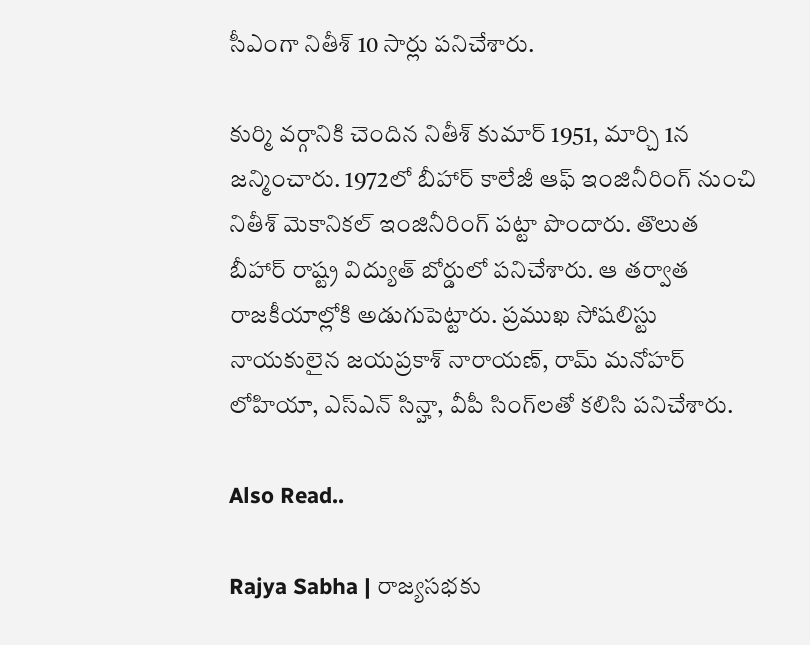సీఎంగా నితీశ్ 10 సార్లు పనిచేశారు.

కుర్మి వర్గానికి చెందిన నితీశ్ కుమార్ 1951, మార్చి 1న జన్మించారు. 1972లో బీహార్ కాలేజీ ఆఫ్ ఇంజినీరింగ్ నుంచి నితీశ్ మెకానికల్ ఇంజినీరింగ్ పట్టా పొందారు. తొలుత బీహార్ రాష్ట్ర విద్యుత్ బోర్డులో పనిచేశారు. ఆ తర్వాత రాజకీయాల్లోకి అడుగుపెట్టారు. ప్రముఖ సోషలిస్టు నాయకులైన జయప్రకాశ్ నారాయణ్, రామ్ మనోహర్ లోహియా, ఎస్‌ఎన్ సిన్హా, వీపీ సింగ్‌లతో కలిసి పనిచేశారు.

Also Read..

Rajya Sabha | రాజ్య‌స‌భకు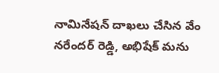నామినేష‌న్ దాఖ‌లు చేసిన వేం న‌రేంద‌ర్ రెడ్డి, అభిషేక్ మ‌ను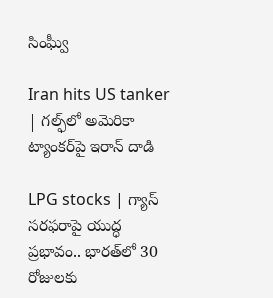సింఘ్వీ

Iran hits US tanker | గ‌ల్ఫ్‌లో అమెరికా ట్యాంక‌ర్‌పై ఇరాన్ దాడి

LPG stocks | గ్యాస్ సరఫరాపై యుద్ధ ప్రభావం.. భార‌త్‌లో 30 రోజుల‌కు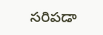స‌రిప‌డా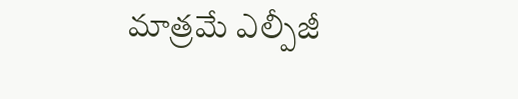మాత్ర‌మే ఎల్పీజీ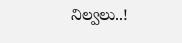నిల్వ‌లు..!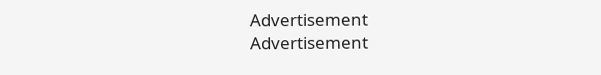Advertisement
Advertisement